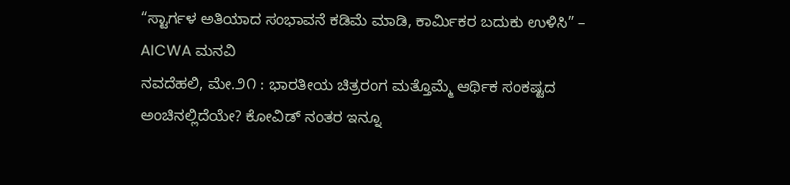“ಸ್ಟಾರ್ಗಳ ಅತಿಯಾದ ಸಂಭಾವನೆ ಕಡಿಮೆ ಮಾಡಿ, ಕಾರ್ಮಿಕರ ಬದುಕು ಉಳಿಸಿ” – AICWA ಮನವಿ
ನವದೆಹಲಿ, ಮೇ.೨೧ : ಭಾರತೀಯ ಚಿತ್ರರಂಗ ಮತ್ತೊಮ್ಮೆ ಆರ್ಥಿಕ ಸಂಕಷ್ಟದ ಅಂಚಿನಲ್ಲಿದೆಯೇ? ಕೋವಿಡ್ ನಂತರ ಇನ್ನೂ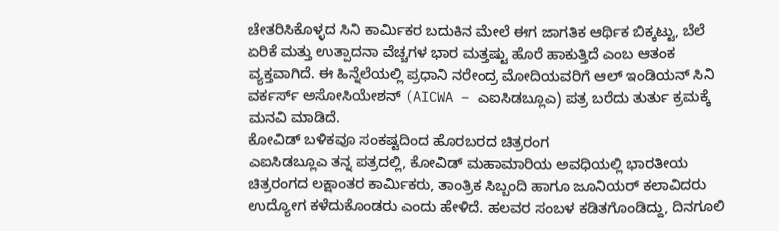ಚೇತರಿಸಿಕೊಳ್ಳದ ಸಿನಿ ಕಾರ್ಮಿಕರ ಬದುಕಿನ ಮೇಲೆ ಈಗ ಜಾಗತಿಕ ಆರ್ಥಿಕ ಬಿಕ್ಕಟ್ಟು, ಬೆಲೆ ಏರಿಕೆ ಮತ್ತು ಉತ್ಪಾದನಾ ವೆಚ್ಚಗಳ ಭಾರ ಮತ್ತಷ್ಟು ಹೊರೆ ಹಾಕುತ್ತಿದೆ ಎಂಬ ಆತಂಕ ವ್ಯಕ್ತವಾಗಿದೆ. ಈ ಹಿನ್ನೆಲೆಯಲ್ಲಿ ಪ್ರಧಾನಿ ನರೇಂದ್ರ ಮೋದಿಯವರಿಗೆ ಆಲ್ ಇಂಡಿಯನ್ ಸಿನಿ ವರ್ಕರ್ಸ್ ಅಸೋಸಿಯೇಶನ್ (AICWA – ಎಐಸಿಡಬ್ಲೂಎ) ಪತ್ರ ಬರೆದು ತುರ್ತು ಕ್ರಮಕ್ಕೆ ಮನವಿ ಮಾಡಿದೆ.
ಕೋವಿಡ್ ಬಳಿಕವೂ ಸಂಕಷ್ಟದಿಂದ ಹೊರಬರದ ಚಿತ್ರರಂಗ
ಎಐಸಿಡಬ್ಲೂಎ ತನ್ನ ಪತ್ರದಲ್ಲಿ, ಕೋವಿಡ್ ಮಹಾಮಾರಿಯ ಅವಧಿಯಲ್ಲಿ ಭಾರತೀಯ ಚಿತ್ರರಂಗದ ಲಕ್ಷಾಂತರ ಕಾರ್ಮಿಕರು, ತಾಂತ್ರಿಕ ಸಿಬ್ಬಂದಿ ಹಾಗೂ ಜೂನಿಯರ್ ಕಲಾವಿದರು ಉದ್ಯೋಗ ಕಳೆದುಕೊಂಡರು ಎಂದು ಹೇಳಿದೆ. ಹಲವರ ಸಂಬಳ ಕಡಿತಗೊಂಡಿದ್ದು, ದಿನಗೂಲಿ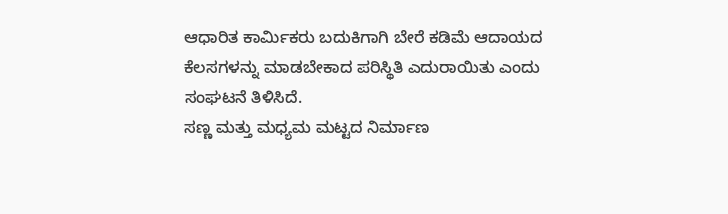ಆಧಾರಿತ ಕಾರ್ಮಿಕರು ಬದುಕಿಗಾಗಿ ಬೇರೆ ಕಡಿಮೆ ಆದಾಯದ ಕೆಲಸಗಳನ್ನು ಮಾಡಬೇಕಾದ ಪರಿಸ್ಥಿತಿ ಎದುರಾಯಿತು ಎಂದು ಸಂಘಟನೆ ತಿಳಿಸಿದೆ.
ಸಣ್ಣ ಮತ್ತು ಮಧ್ಯಮ ಮಟ್ಟದ ನಿರ್ಮಾಣ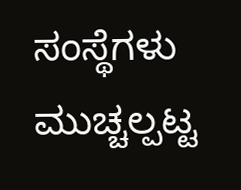ಸಂಸ್ಥೆಗಳು ಮುಚ್ಚಲ್ಪಟ್ಟ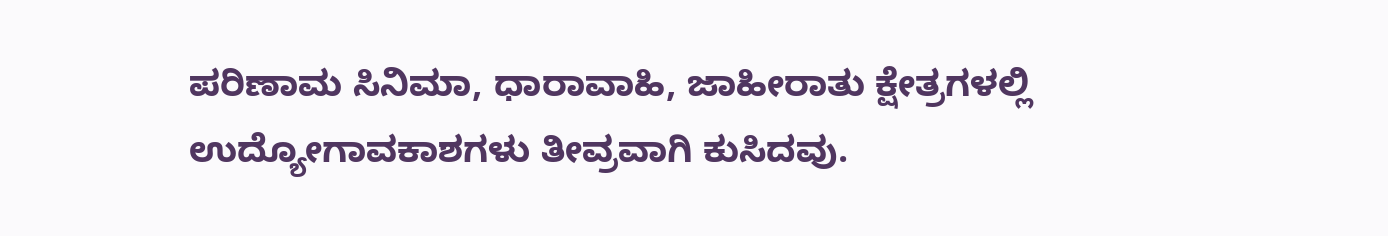ಪರಿಣಾಮ ಸಿನಿಮಾ, ಧಾರಾವಾಹಿ, ಜಾಹೀರಾತು ಕ್ಷೇತ್ರಗಳಲ್ಲಿ ಉದ್ಯೋಗಾವಕಾಶಗಳು ತೀವ್ರವಾಗಿ ಕುಸಿದವು.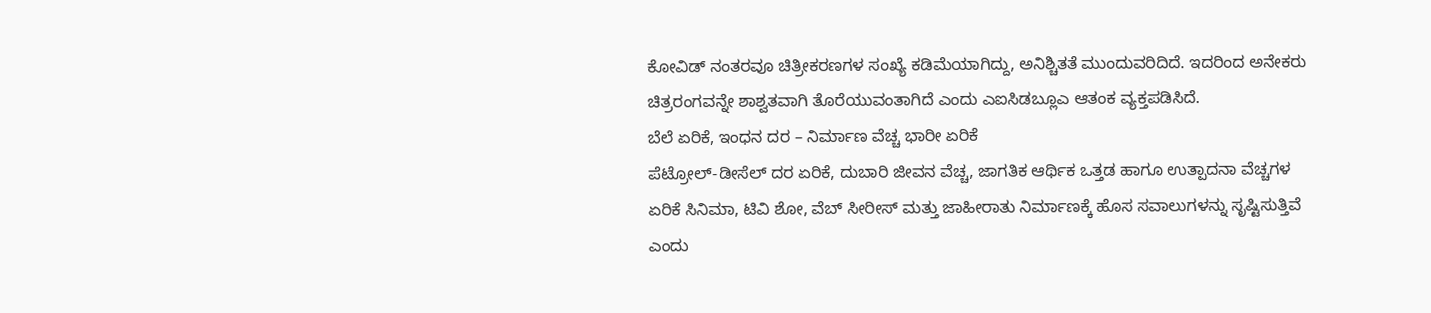ಕೋವಿಡ್ ನಂತರವೂ ಚಿತ್ರೀಕರಣಗಳ ಸಂಖ್ಯೆ ಕಡಿಮೆಯಾಗಿದ್ದು, ಅನಿಶ್ಚಿತತೆ ಮುಂದುವರಿದಿದೆ. ಇದರಿಂದ ಅನೇಕರು ಚಿತ್ರರಂಗವನ್ನೇ ಶಾಶ್ವತವಾಗಿ ತೊರೆಯುವಂತಾಗಿದೆ ಎಂದು ಎಐಸಿಡಬ್ಲೂಎ ಆತಂಕ ವ್ಯಕ್ತಪಡಿಸಿದೆ.
ಬೆಲೆ ಏರಿಕೆ, ಇಂಧನ ದರ – ನಿರ್ಮಾಣ ವೆಚ್ಚ ಭಾರೀ ಏರಿಕೆ
ಪೆಟ್ರೋಲ್-ಡೀಸೆಲ್ ದರ ಏರಿಕೆ, ದುಬಾರಿ ಜೀವನ ವೆಚ್ಚ, ಜಾಗತಿಕ ಆರ್ಥಿಕ ಒತ್ತಡ ಹಾಗೂ ಉತ್ಪಾದನಾ ವೆಚ್ಚಗಳ ಏರಿಕೆ ಸಿನಿಮಾ, ಟಿವಿ ಶೋ, ವೆಬ್ ಸೀರೀಸ್ ಮತ್ತು ಜಾಹೀರಾತು ನಿರ್ಮಾಣಕ್ಕೆ ಹೊಸ ಸವಾಲುಗಳನ್ನು ಸೃಷ್ಟಿಸುತ್ತಿವೆ ಎಂದು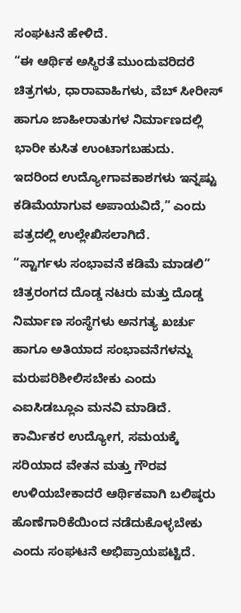ಸಂಘಟನೆ ಹೇಳಿದೆ.
“ಈ ಆರ್ಥಿಕ ಅಸ್ಥಿರತೆ ಮುಂದುವರಿದರೆ ಚಿತ್ರಗಳು, ಧಾರಾವಾಹಿಗಳು, ವೆಬ್ ಸೀರೀಸ್ ಹಾಗೂ ಜಾಹೀರಾತುಗಳ ನಿರ್ಮಾಣದಲ್ಲಿ ಭಾರೀ ಕುಸಿತ ಉಂಟಾಗಬಹುದು. ಇದರಿಂದ ಉದ್ಯೋಗಾವಕಾಶಗಳು ಇನ್ನಷ್ಟು ಕಡಿಮೆಯಾಗುವ ಅಪಾಯವಿದೆ,” ಎಂದು ಪತ್ರದಲ್ಲಿ ಉಲ್ಲೇಖಿಸಲಾಗಿದೆ.
“ಸ್ಟಾರ್ಗಳು ಸಂಭಾವನೆ ಕಡಿಮೆ ಮಾಡಲಿ”
ಚಿತ್ರರಂಗದ ದೊಡ್ಡ ನಟರು ಮತ್ತು ದೊಡ್ಡ ನಿರ್ಮಾಣ ಸಂಸ್ಥೆಗಳು ಅನಗತ್ಯ ಖರ್ಚು ಹಾಗೂ ಅತಿಯಾದ ಸಂಭಾವನೆಗಳನ್ನು ಮರುಪರಿಶೀಲಿಸಬೇಕು ಎಂದು ಎಐಸಿಡಬ್ಲೂಎ ಮನವಿ ಮಾಡಿದೆ. ಕಾರ್ಮಿಕರ ಉದ್ಯೋಗ, ಸಮಯಕ್ಕೆ ಸರಿಯಾದ ವೇತನ ಮತ್ತು ಗೌರವ ಉಳಿಯಬೇಕಾದರೆ ಆರ್ಥಿಕವಾಗಿ ಬಲಿಷ್ಠರು ಹೊಣೆಗಾರಿಕೆಯಿಂದ ನಡೆದುಕೊಳ್ಳಬೇಕು ಎಂದು ಸಂಘಟನೆ ಅಭಿಪ್ರಾಯಪಟ್ಟಿದೆ.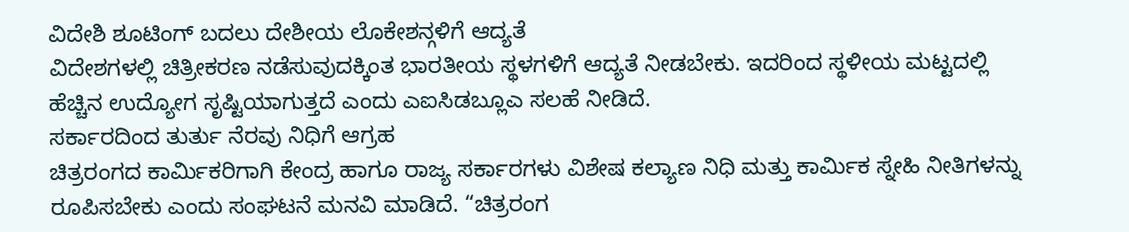ವಿದೇಶಿ ಶೂಟಿಂಗ್ ಬದಲು ದೇಶೀಯ ಲೊಕೇಶನ್ಗಳಿಗೆ ಆದ್ಯತೆ
ವಿದೇಶಗಳಲ್ಲಿ ಚಿತ್ರೀಕರಣ ನಡೆಸುವುದಕ್ಕಿಂತ ಭಾರತೀಯ ಸ್ಥಳಗಳಿಗೆ ಆದ್ಯತೆ ನೀಡಬೇಕು. ಇದರಿಂದ ಸ್ಥಳೀಯ ಮಟ್ಟದಲ್ಲಿ ಹೆಚ್ಚಿನ ಉದ್ಯೋಗ ಸೃಷ್ಟಿಯಾಗುತ್ತದೆ ಎಂದು ಎಐಸಿಡಬ್ಲೂಎ ಸಲಹೆ ನೀಡಿದೆ.
ಸರ್ಕಾರದಿಂದ ತುರ್ತು ನೆರವು ನಿಧಿಗೆ ಆಗ್ರಹ
ಚಿತ್ರರಂಗದ ಕಾರ್ಮಿಕರಿಗಾಗಿ ಕೇಂದ್ರ ಹಾಗೂ ರಾಜ್ಯ ಸರ್ಕಾರಗಳು ವಿಶೇಷ ಕಲ್ಯಾಣ ನಿಧಿ ಮತ್ತು ಕಾರ್ಮಿಕ ಸ್ನೇಹಿ ನೀತಿಗಳನ್ನು ರೂಪಿಸಬೇಕು ಎಂದು ಸಂಘಟನೆ ಮನವಿ ಮಾಡಿದೆ. “ಚಿತ್ರರಂಗ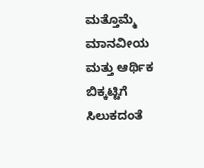ಮತ್ತೊಮ್ಮೆ ಮಾನವೀಯ ಮತ್ತು ಆರ್ಥಿಕ ಬಿಕ್ಕಟ್ಟಿಗೆ ಸಿಲುಕದಂತೆ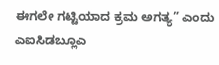ಈಗಲೇ ಗಟ್ಟಿಯಾದ ಕ್ರಮ ಅಗತ್ಯ” ಎಂದು ಎಐಸಿಡಬ್ಲೂಎ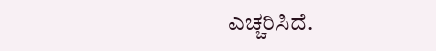ಎಚ್ಚರಿಸಿದೆ.